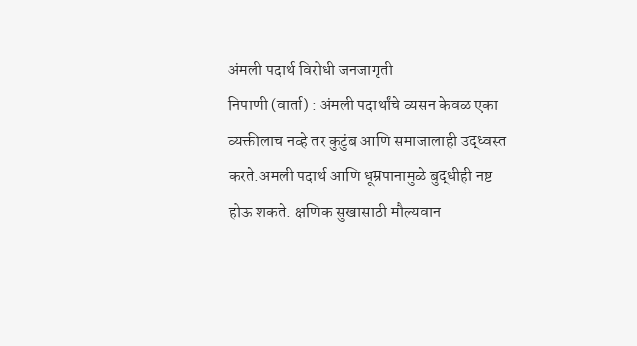अंमली पदार्थ विरोधी जनजागृती
निपाणी (वार्ता) : अंमली पदार्थांचे व्यसन केवळ एका व्यक्तीलाच नव्हे तर कुटुंब आणि समाजालाही उद्ध्वस्त करते.अमली पदार्थ आणि धूम्रपानामुळे बुद्धीही नष्ट होऊ शकते. क्षणिक सुखासाठी मौल्यवान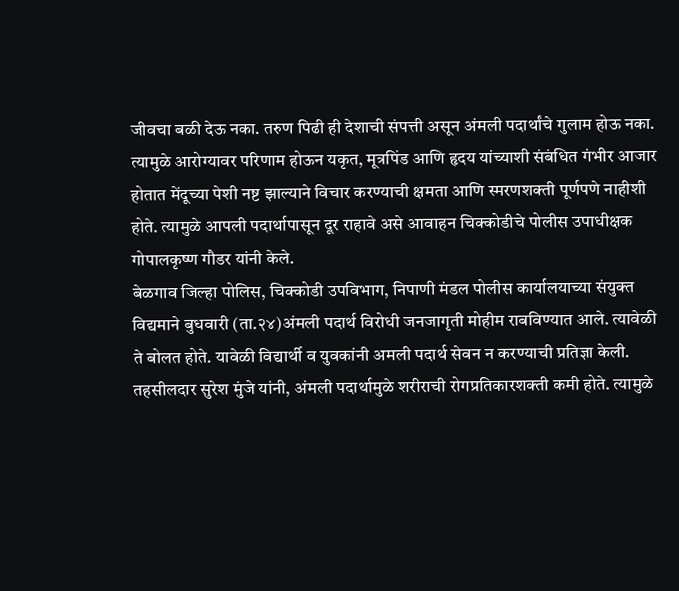जीवचा बळी देऊ नका. तरुण पिढी ही देशाची संपत्ती असून अंमली पदार्थांचे गुलाम होऊ नका. त्यामुळे आरोग्यावर परिणाम होऊन यकृत, मूत्रपिंड आणि हृदय यांच्याशी संबंधित गंभीर आजार होतात मेंदूच्या पेशी नष्ट झाल्याने विचार करण्याची क्षमता आणि स्मरणशक्ती पूर्णपणे नाहीशी होते. त्यामुळे आपली पदार्थापासून दूर राहावे असे आवाहन चिक्कोडीचे पोलीस उपाधीक्षक गोपालकृष्ण गौडर यांनी केले.
बेळगाव जिल्हा पोलिस, चिक्कोडी उपविभाग, निपाणी मंडल पोलीस कार्यालयाच्या संयुक्त विद्यमाने बुधवारी (ता.२४)अंमली पदार्थ विरोधी जनजागृती मोहीम राबविण्यात आले. त्यावेळी ते बोलत होते. यावेळी विद्यार्थी व युवकांनी अमली पदार्थ सेवन न करण्याची प्रतिज्ञा केली.
तहसीलदार सुरेश मुंजे यांनी, अंमली पदार्थामुळे शरीराची रोगप्रतिकारशक्ती कमी होते. त्यामुळे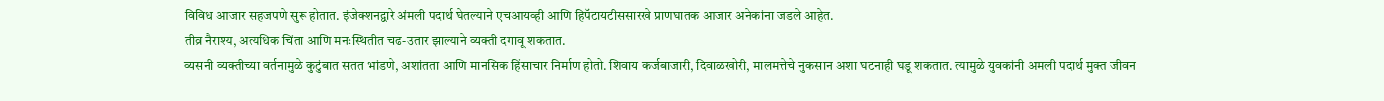विविध आजार सहजपणे सुरू होतात. इंजेक्शनद्वारे अंमली पदार्थ घेतल्याने एचआयव्ही आणि हिपॅटायटीससारखे प्राणघातक आजार अनेकांना जडले आहेत.
तीव्र नैराश्य, अत्यधिक चिंता आणि मनःस्थितीत चढ-उतार झाल्याने व्यक्ती दगावू शकतात.
व्यसनी व्यक्तीच्या वर्तनामुळे कुटुंबात सतत भांडणे, अशांतता आणि मानसिक हिंसाचार निर्माण होतो. शिवाय कर्जबाजारी, दिवाळखोरी, मालमत्तेचे नुकसान अशा घटनाही घडू शकतात. त्यामुळे युवकांनी अमली पदार्थ मुक्त जीवन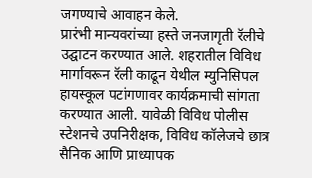जगण्याचे आवाहन केले.
प्रारंभी मान्यवरांच्या हस्ते जनजागृती रॅलीचे उद्घाटन करण्यात आले. शहरातील विविध मार्गावरून रॅली काढून येथील म्युनिसिपल हायस्कूल पटांगणावर कार्यक्रमाची सांगता करण्यात आली. यावेळी विविध पोलीस स्टेशनचे उपनिरीक्षक, विविध कॉलेजचे छात्र सैनिक आणि प्राध्यापक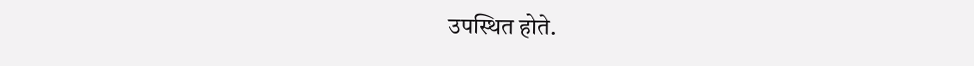उपस्थित होते.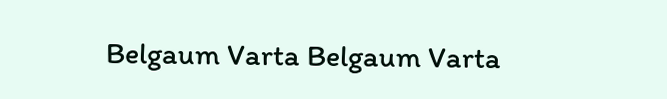Belgaum Varta Belgaum Varta